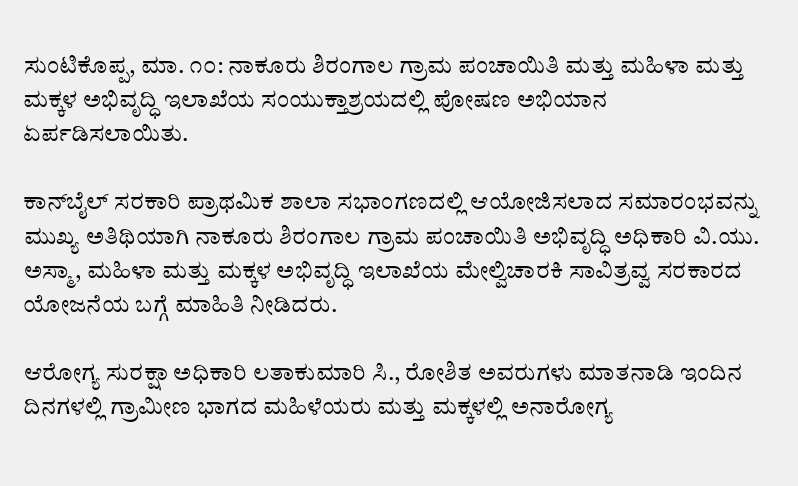ಸುಂಟಿಕೊಪ್ಪ, ಮಾ. ೧೦: ನಾಕೂರು ಶಿರಂಗಾಲ ಗ್ರಾಮ ಪಂಚಾಯಿತಿ ಮತ್ತು ಮಹಿಳಾ ಮತ್ತು ಮಕ್ಕಳ ಅಭಿವೃದ್ಧಿ ಇಲಾಖೆಯ ಸಂಯುಕ್ತಾಶ್ರಯದಲ್ಲಿ ಪೋಷಣ ಅಭಿಯಾನ ಏರ್ಪಡಿಸಲಾಯಿತು.

ಕಾನ್‌ಬೈಲ್ ಸರಕಾರಿ ಪ್ರಾಥಮಿಕ ಶಾಲಾ ಸಭಾಂಗಣದಲ್ಲಿ ಆಯೋಜಿಸಲಾದ ಸಮಾರಂಭವನ್ನು ಮುಖ್ಯ ಅತಿಥಿಯಾಗಿ ನಾಕೂರು ಶಿರಂಗಾಲ ಗ್ರಾಮ ಪಂಚಾಯಿತಿ ಅಭಿವೃದ್ಧಿ ಅಧಿಕಾರಿ ವಿ.ಯು. ಅಸ್ಮಾ, ಮಹಿಳಾ ಮತ್ತು ಮಕ್ಕಳ ಅಭಿವೃದ್ಧಿ ಇಲಾಖೆಯ ಮೇಲ್ವಿಚಾರಕಿ ಸಾವಿತ್ರವ್ವ ಸರಕಾರದ ಯೋಜನೆಯ ಬಗ್ಗೆ ಮಾಹಿತಿ ನೀಡಿದರು.

ಆರೋಗ್ಯ ಸುರಕ್ಷಾ ಅಧಿಕಾರಿ ಲತಾಕುಮಾರಿ ಸಿ., ರೋಶಿತ ಅವರುಗಳು ಮಾತನಾಡಿ ಇಂದಿನ ದಿನಗಳಲ್ಲಿ ಗ್ರಾಮೀಣ ಭಾಗದ ಮಹಿಳೆಯರು ಮತ್ತು ಮಕ್ಕಳಲ್ಲಿ ಅನಾರೋಗ್ಯ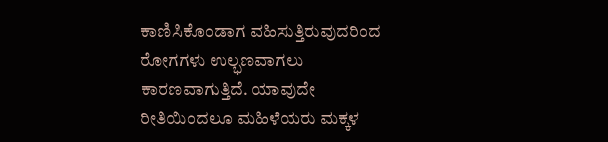ಕಾಣಿಸಿಕೊಂಡಾಗ ವಹಿಸುತ್ತಿರುವುದರಿಂದ ರೋಗಗಳು ಉಲ್ಭಣವಾಗಲು ಕಾರಣವಾಗುತ್ತಿದೆ. ಯಾವುದೇ ರೀತಿಯಿಂದಲೂ ಮಹಿಳೆಯರು ಮಕ್ಕಳ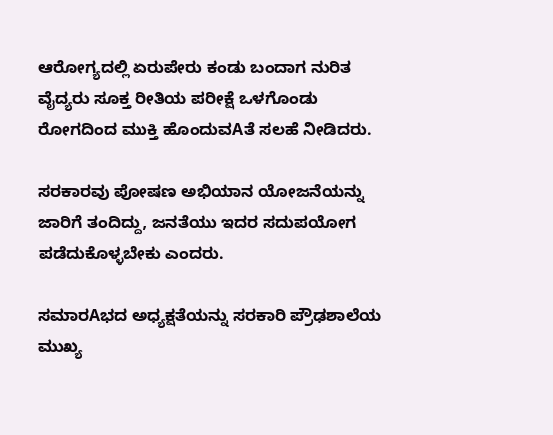ಆರೋಗ್ಯದಲ್ಲಿ ಏರುಪೇರು ಕಂಡು ಬಂದಾಗ ನುರಿತ ವೈದ್ಯರು ಸೂಕ್ತ ರೀತಿಯ ಪರೀಕ್ಷೆ ಒಳಗೊಂಡು ರೋಗದಿಂದ ಮುಕ್ತಿ ಹೊಂದುವAತೆ ಸಲಹೆ ನೀಡಿದರು.

ಸರಕಾರವು ಪೋಷಣ ಅಭಿಯಾನ ಯೋಜನೆಯನ್ನು ಜಾರಿಗೆ ತಂದಿದ್ದು, ಜನತೆಯು ಇದರ ಸದುಪಯೋಗ ಪಡೆದುಕೊಳ್ಳಬೇಕು ಎಂದರು.

ಸಮಾರAಭದ ಅಧ್ಯಕ್ಷತೆಯನ್ನು ಸರಕಾರಿ ಪ್ರೌಢಶಾಲೆಯ ಮುಖ್ಯ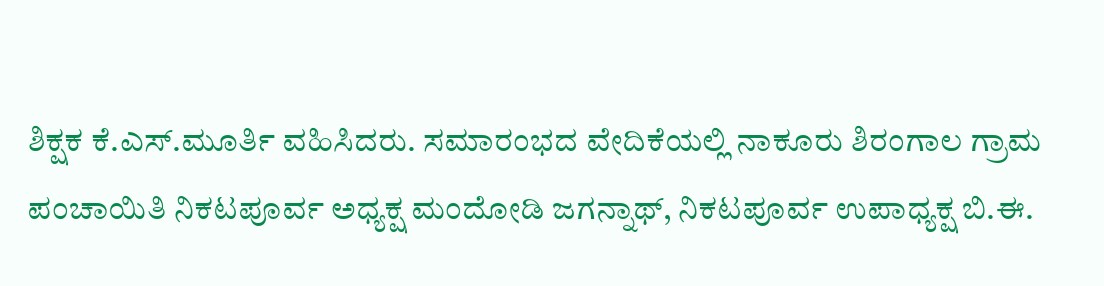ಶಿಕ್ಷಕ ಕೆ.ಎಸ್.ಮೂರ್ತಿ ವಹಿಸಿದರು. ಸಮಾರಂಭದ ವೇದಿಕೆಯಲ್ಲಿ ನಾಕೂರು ಶಿರಂಗಾಲ ಗ್ರಾಮ ಪಂಚಾಯಿತಿ ನಿಕಟಪೂರ್ವ ಅಧ್ಯಕ್ಷ ಮಂದೋಡಿ ಜಗನ್ನಾಥ್, ನಿಕಟಪೂರ್ವ ಉಪಾಧ್ಯಕ್ಷ ಬಿ.ಈ.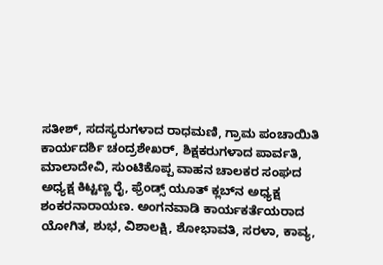ಸತೀಶ್, ಸದಸ್ಯರುಗಳಾದ ರಾಧಮಣಿ, ಗ್ರಾಮ ಪಂಚಾಯಿತಿ ಕಾರ್ಯದರ್ಶಿ ಚಂದ್ರಶೇಖರ್, ಶಿಕ್ಷಕರುಗಳಾದ ಪಾರ್ವತಿ, ಮಾಲಾದೇವಿ, ಸುಂಟಿಕೊಪ್ಪ ವಾಹನ ಚಾಲಕರ ಸಂಘದ ಅಧ್ಯಕ್ಷ ಕಿಟ್ಟಣ್ಣ ರೈ, ಫ್ರೆಂಡ್ಸ್ ಯೂತ್ ಕ್ಲಬ್‌ನ ಅಧ್ಯಕ್ಷ ಶಂಕರನಾರಾಯಣ. ಅಂಗನವಾಡಿ ಕಾರ್ಯಕರ್ತೆಯರಾದ ಯೋಗಿತ, ಶುಭ, ವಿಶಾಲಕ್ಷಿ, ಶೋಭಾವತಿ, ಸರಳಾ, ಕಾವ್ಯ,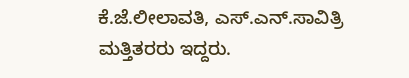ಕೆ.ಜೆ.ಲೀಲಾವತಿ, ಎಸ್.ಎನ್.ಸಾವಿತ್ರಿ ಮತ್ತಿತರರು ಇದ್ದರು.